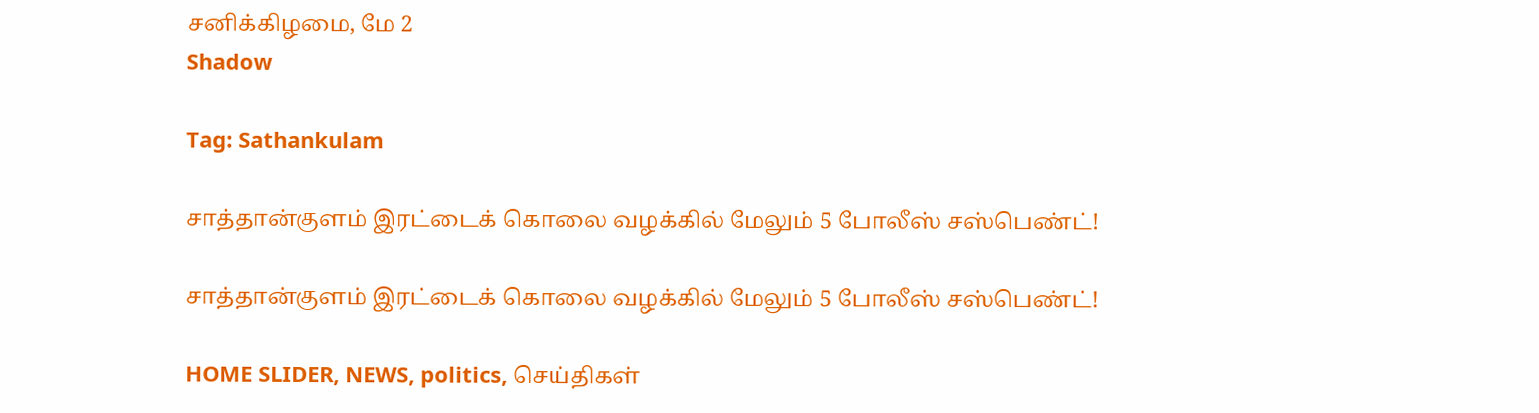சனிக்கிழமை, மே 2
Shadow

Tag: Sathankulam

சாத்தான்குளம் இரட்டைக் கொலை வழக்கில் மேலும் 5 போலீஸ் சஸ்பெண்ட்!

சாத்தான்குளம் இரட்டைக் கொலை வழக்கில் மேலும் 5 போலீஸ் சஸ்பெண்ட்!

HOME SLIDER, NEWS, politics, செய்திகள்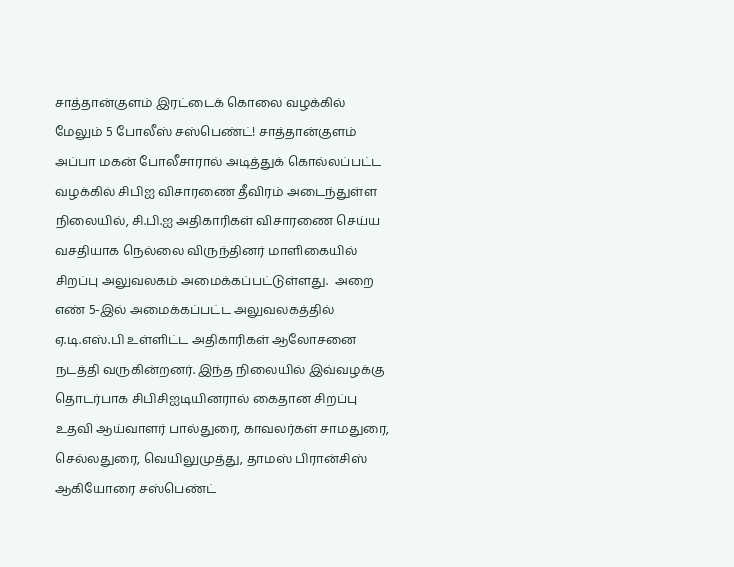சாத்தான்குளம் இரட்டைக் கொலை வழக்கில் மேலும் 5 போலீஸ் சஸ்பெண்ட்! சாத்தான்குளம் அப்பா மகன் போலீசாரால் அடித்துக் கொல்லப்பட்ட வழக்கில் சிபிஐ விசாரணை தீவிரம் அடைந்துள்ள நிலையில், சி.பி.ஐ அதிகாரிகள் விசாரணை செய்ய வசதியாக நெல்லை விருந்தினர் மாளிகையில் சிறப்பு அலுவலகம் அமைக்கப்பட்டுள்ளது.  அறை எண் 5-இல் அமைக்கப்பட்ட அலுவலகத்தில் ஏ.டி.எஸ்.பி உள்ளிட்ட அதிகாரிகள் ஆலோசனை நடத்தி வருகின்றனர். இந்த நிலையில் இவ்வழக்கு தொடர்பாக சிபிசிஐடியினரால் கைதான சிறப்பு உதவி ஆய்வாளர் பால்துரை, காவலர்கள் சாமதுரை, செல்லதுரை, வெயிலுமுத்து, தாமஸ் பிரான்சிஸ் ஆகியோரை சஸ்பெண்ட்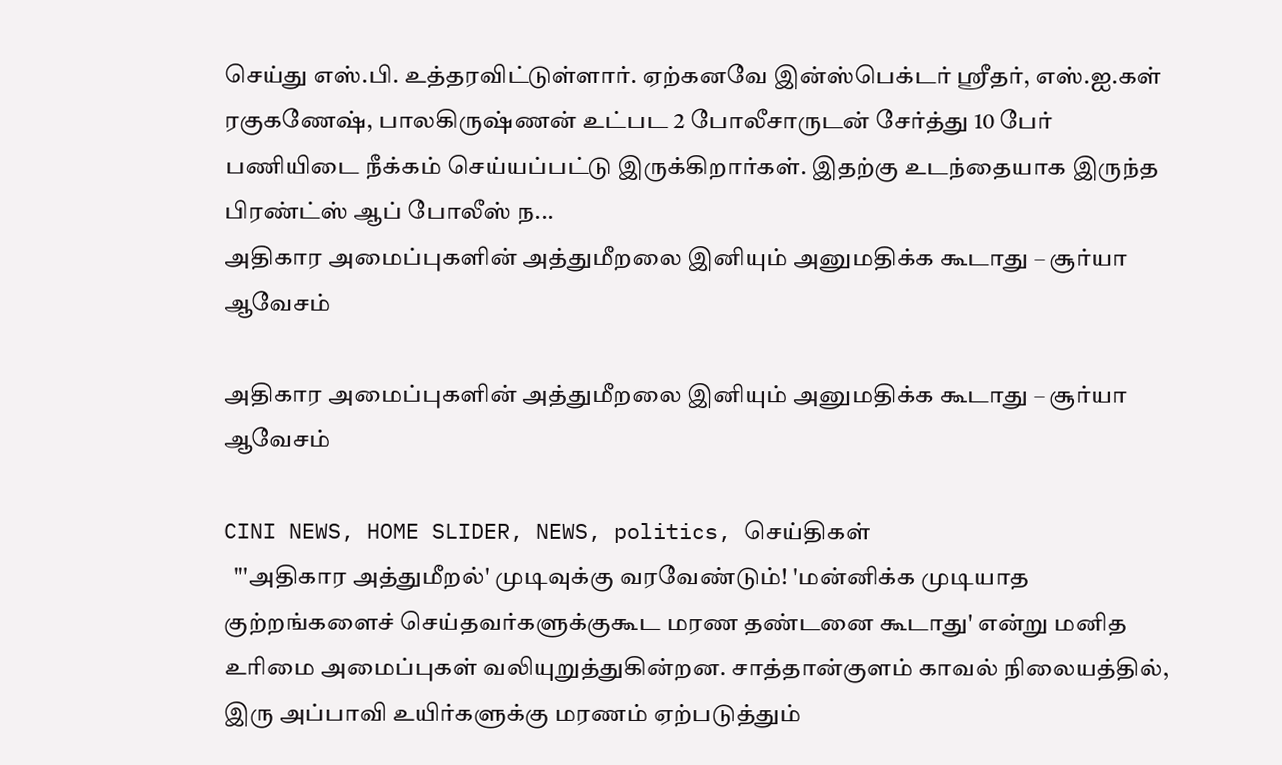செய்து எஸ்.பி. உத்தரவிட்டுள்ளார். ஏற்கனவே இன்ஸ்பெக்டர் ஸ்ரீதர், எஸ்.ஐ.கள் ரகுகணேஷ், பாலகிருஷ்ணன் உட்பட 2 போலீசாருடன் சேர்த்து 10 பேர் பணியிடை நீக்கம் செய்யப்பட்டு இருக்கிறார்கள். இதற்கு உடந்தையாக இருந்த பிரண்ட்ஸ் ஆப் போலீஸ் ந...
அதிகார அமைப்புகளின் அத்துமீறலை இனியும் அனுமதிக்க கூடாது – சூர்யா ஆவேசம்

அதிகார அமைப்புகளின் அத்துமீறலை இனியும் அனுமதிக்க கூடாது – சூர்யா ஆவேசம்

CINI NEWS, HOME SLIDER, NEWS, politics, செய்திகள்
  "'அதிகார அத்துமீறல்‌' முடிவுக்கு வரவேண்டும்‌! 'மன்னிக்க முடியாத குற்றங்களைச்‌ செய்தவர்களுக்குகூட மரண தண்டனை கூடாது' என்று மனித உரிமை அமைப்புகள்‌ வலியுறுத்துகின்றன. சாத்தான்‌குளம்‌ காவல்‌ நிலையத்தில்‌, இரு அப்பாவி உயிர்களுக்கு மரணம்‌ ஏற்படுத்தும்‌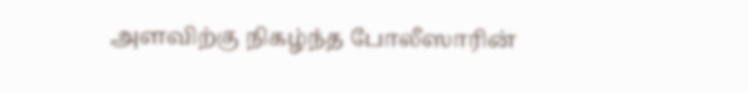அளவிற்கு நிகழ்ந்த போலீஸாரின்‌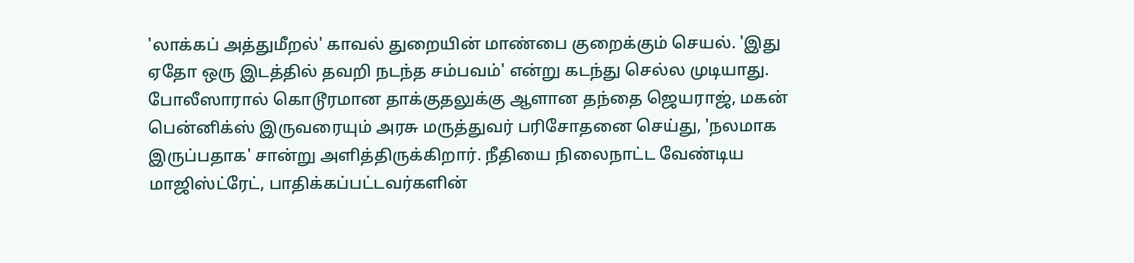'லாக்கப்‌ அத்துமீறல்‌' காவல்‌ துறையின்‌ மாண்பை குறைக்கும்‌ செயல்‌. 'இது ஏதோ ஒரு இடத்தில்‌ தவறி நடந்த சம்பவம்‌' என்று கடந்து செல்ல முடியாது. போலீஸாரால்‌ கொடூரமான தாக்குதலுக்கு ஆளான தந்‌தை ஜெயராஜ்‌, மகன்‌ பென்னிக்ஸ்‌ இருவரையும்‌ அரசு மருத்துவர்‌ பரிசோதனை செய்து, 'நலமாக இருப்பதாக' சான்று அளித்திருக்கிறார்‌. நீதியை நிலைநாட்ட வேண்டிய மாஜிஸ்ட்ரேட்‌, பாதிக்கப்பட்டவர்களின்‌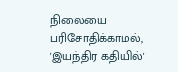நிலையை பரிசோதிக்காமல்‌, 'இயந்திர கதியில்‌'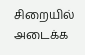சிறையில்‌ அடைக்க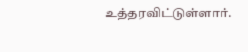உத்தரவிட்டுள்ளார்‌.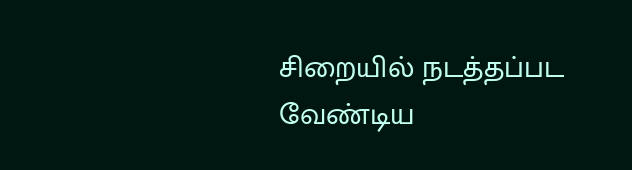சிறையில்‌ நடத்தப்பட வேண்டிய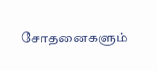சோதனைகளும்‌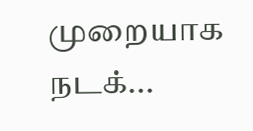முறையாக நடக்...